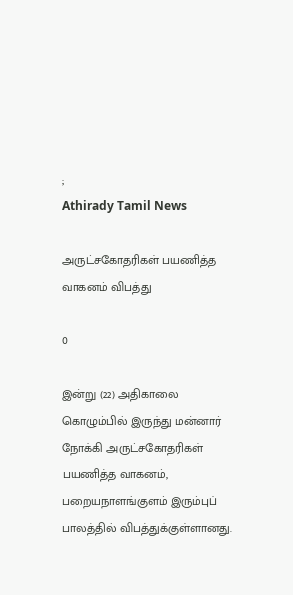;
Athirady Tamil News

அருட்சகோதரிகள் பயணித்த வாகனம் விபத்து

0

இன்று (22) அதிகாலை கொழும்பில் இருந்து மன்னார் நோக்கி அருட்சகோதரிகள் பயணித்த வாகனம், பறையநாளங்குளம் இரும்புப் பாலத்தில் விபத்துக்குள்ளானது.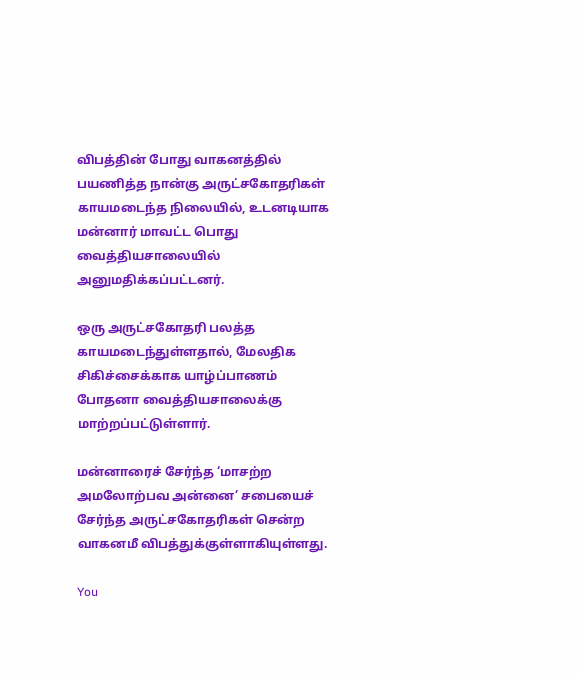விபத்தின் போது வாகனத்தில் பயணித்த நான்கு அருட்சகோதரிகள் காயமடைந்த நிலையில், உடனடியாக மன்னார் மாவட்ட பொது வைத்தியசாலையில் அனுமதிக்கப்பட்டனர்.

ஒரு அருட்சகோதரி பலத்த காயமடைந்துள்ளதால், மேலதிக சிகிச்சைக்காக யாழ்ப்பாணம் போதனா வைத்தியசாலைக்கு மாற்றப்பட்டுள்ளார்.

மன்னாரைச் சேர்ந்த ‘மாசற்ற அமலோற்பவ அன்னை’ சபையைச் சேர்ந்த அருட்சகோதரிகள் சென்ற வாகனமீ விபத்துக்குள்ளாகியுள்ளது.

You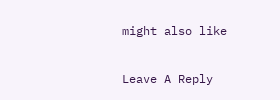might also like

Leave A Reply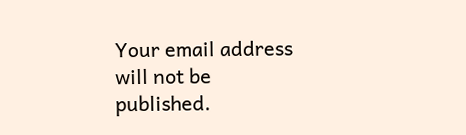Your email address will not be published.